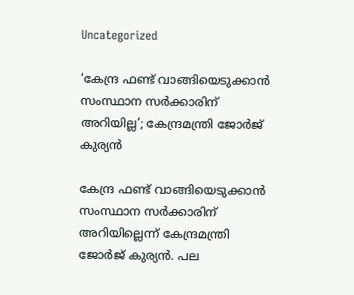Uncategorized

‘കേന്ദ്ര ഫണ്ട്‌ വാങ്ങിയെടുക്കാൻ സംസ്ഥാന സർക്കാരിന് അറിയില്ല’; കേന്ദ്രമന്ത്രി ജോർജ് കുര്യൻ

കേന്ദ്ര ഫണ്ട്‌ വാങ്ങിയെടുക്കാൻ സംസ്ഥാന സർക്കാരിന് അറിയില്ലെന്ന് കേന്ദ്രമന്ത്രി ജോർജ് കുര്യൻ. പല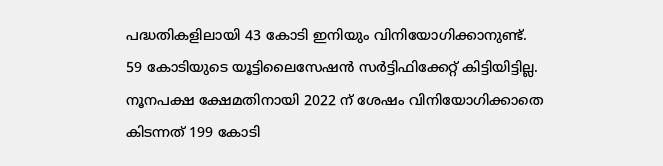പദ്ധതികളിലായി 43 കോടി ഇനിയും വിനിയോഗിക്കാനുണ്ട്. 59 കോടിയുടെ യൂട്ടിലൈസേഷൻ സർട്ടിഫിക്കേറ്റ് കിട്ടിയിട്ടില്ല. നൂനപക്ഷ ക്ഷേമതിനായി 2022 ന് ശേഷം വിനിയോഗിക്കാതെ കിടന്നത് 199 കോടി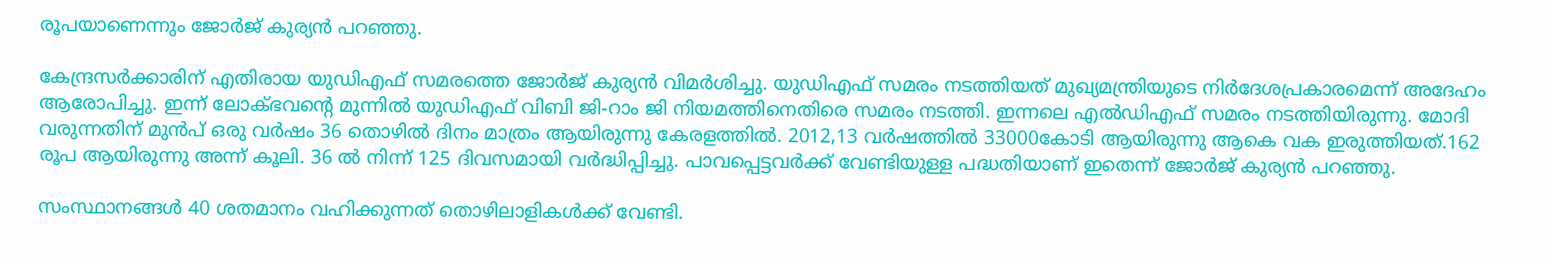രൂപയാണെന്നും ജോർജ് കുര്യൻ പറഞ്ഞു.

കേന്ദ്രസർക്കാരിന് എതിരായ യുഡിഎഫ് സമരത്തെ ജോർജ് കുര്യൻ വിമർശിച്ചു. യുഡിഎഫ് സമരം നടത്തിയത് മുഖ്യമന്ത്രിയുടെ നിർദേശപ്രകാരമെന്ന് അദേഹം ആരോപിച്ചു. ഇന്ന് ലോക്ഭവന്റെ മുന്നിൽ യുഡിഎഫ് വിബി ജി-റാം ജി നിയമത്തിനെതിരെ സമരം നടത്തി. ഇന്നലെ എൽഡിഎഫ് സമരം നടത്തിയിരുന്നു. മോദി വരുന്നതിന് മുൻപ് ഒരു വർഷം 36 തൊഴിൽ ദിനം മാത്രം ആയിരുന്നു കേരളത്തിൽ. 2012,13 വർഷത്തിൽ 33000കോടി ആയിരുന്നു ആകെ വക ഇരുത്തിയത്.162 രൂപ ആയിരുന്നു അന്ന് കൂലി. 36 ൽ നിന്ന് 125 ദിവസമായി വർദ്ധിപ്പിച്ചു. പാവപ്പെട്ടവർക്ക് വേണ്ടിയുള്ള പദ്ധതിയാണ് ഇതെന്ന് ജോർജ് കുര്യൻ പറഞ്ഞു.

സംസ്ഥാനങ്ങൾ 40 ശതമാനം വഹിക്കുന്നത് തൊഴിലാളികൾക്ക് വേണ്ടി.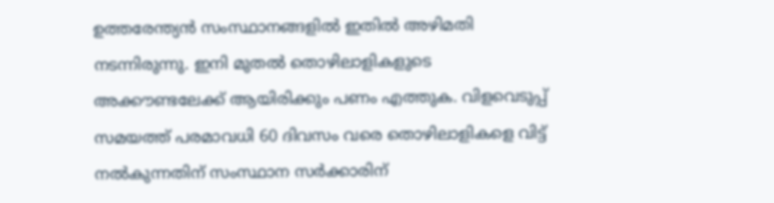ഉത്തരേന്ത്യൻ സംസ്ഥാനങ്ങളിൽ ഇതിൽ അഴിമതി നടന്നിരുന്നു. ഇനി മുതൽ തൊഴിലാളികളുടെ അക്കൗണ്ടലേക്ക് ആയിരിക്കും പണം എത്തുക. വിളവെടുപ്പ് സമയത്ത് പരമാവധി 60 ദിവസം വരെ തൊഴിലാളികളെ വിട്ട് നൽകുന്നതിന് സംസ്ഥാന സർക്കാരിന്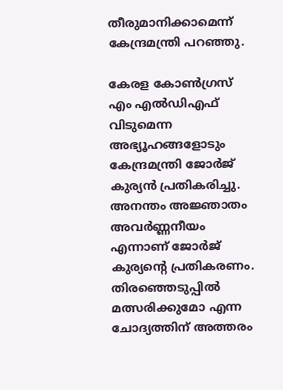തീരുമാനിക്കാമെന്ന് കേന്ദ്രമന്ത്രി പറഞ്ഞു.

കേരള കോൺഗ്രസ് എം എൽഡിഎഫ് വിടുമെന്ന അഭ്യൂഹങ്ങളോടും കേന്ദ്രമന്ത്രി ജോർജ് കുര്യൻ പ്രതികരിച്ചു. അനന്തം അജ്ഞാതം അവർണ്ണനീയം എന്നാണ് ജോർജ് കുര്യന്റെ പ്രതികരണം. തിരഞ്ഞെടുപ്പിൽ മത്സരിക്കുമോ എന്ന ചോദ്യത്തിന് അത്തരം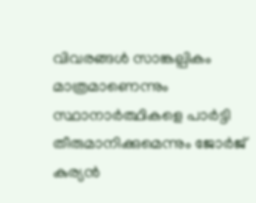വിവരങ്ങൾ സാങ്കല്പികം മാത്രമാണെന്നും സ്ഥാനാർത്ഥികളെ പാർട്ടി തീരുമാനിക്കുമെന്നും ജോർജ് കുര്യൻ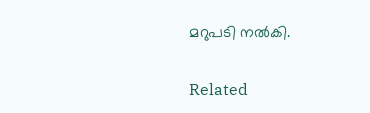മറുപടി നൽകി.

Related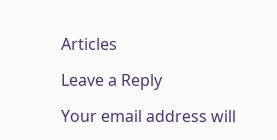Articles

Leave a Reply

Your email address will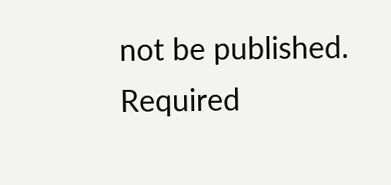not be published. Required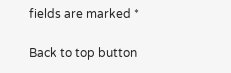fields are marked *

Back to top button